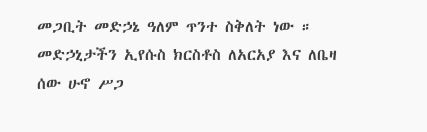መጋቢት መድኃኔ ዓለም ጥንተ ስቅለት ነው ። መድኃኒታችን ኢየሱስ ክርስቶስ ለአርአያ እና ለቤዛ ሰው ሁኖ ሥጋ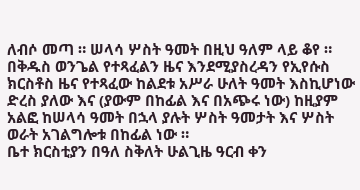ለብሶ መጣ ። ሠላሳ ሦስት ዓመት በዚህ ዓለም ላይ ቆየ ። በቅዱስ ወንጌል የተጻፈልን ዜና እንደሚያስረዳን የኢየሱስ ክርስቶስ ዜና የተጻፈው ከልደቱ አሥራ ሁለት ዓመት እስኪሆነው ድረስ ያለው እና (ያውም በከፊል እና በአጭሩ ነው) ከዚያም አልፎ ከሠላሳ ዓመት በኋላ ያሉት ሦስት ዓመታት እና ሦስት ወራት አገልግሎቱ በከፊል ነው ።
ቤተ ክርስቲያን በዓለ ስቅለት ሁልጊዜ ዓርብ ቀን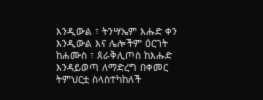እንዲውል ፣ ትንሣኤም እሑድ ቀን እንዲውል እና ሌሎችም ዕርገት ከሐሙስ ፣ ጰራቅሊጦስ ከእሑድ እንዳይወጣ ለማድረግ በቀመር ትምህርቷ ስላስተካከለች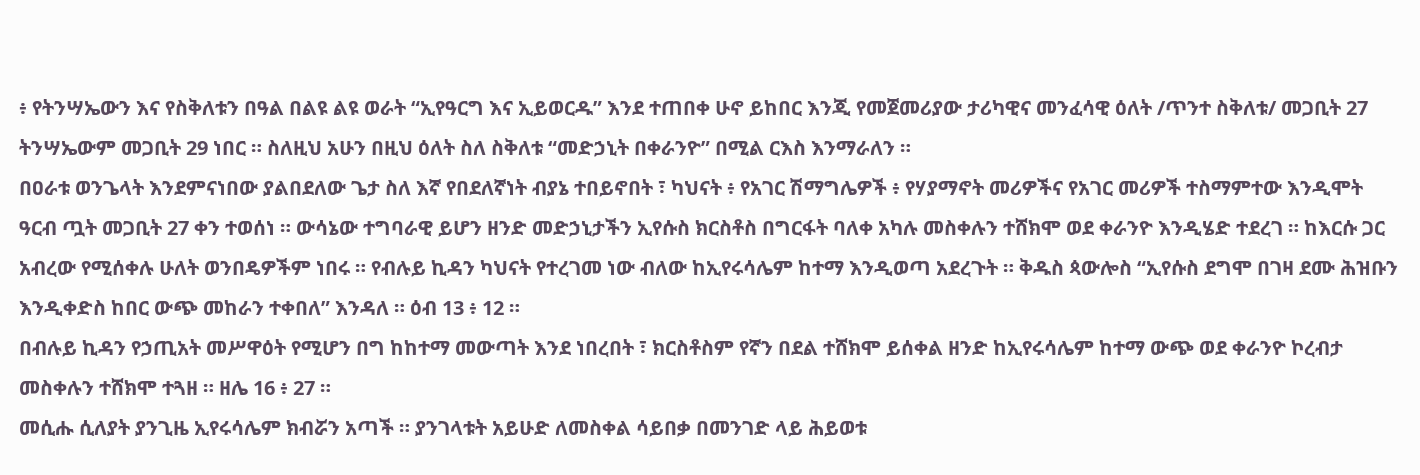፥ የትንሣኤውን እና የስቅለቱን በዓል በልዩ ልዩ ወራት “ኢየዓርግ እና ኢይወርዱ” እንደ ተጠበቀ ሁኖ ይከበር እንጂ የመጀመሪያው ታሪካዊና መንፈሳዊ ዕለት /ጥንተ ስቅለቱ/ መጋቢት 27 ትንሣኤውም መጋቢት 29 ነበር ። ስለዚህ አሁን በዚህ ዕለት ስለ ስቅለቱ “መድኃኒት በቀራንዮ” በሚል ርእስ እንማራለን ።
በዐራቱ ወንጌላት እንደምናነበው ያልበደለው ጌታ ስለ እኛ የበደለኛነት ብያኔ ተበይኖበት ፣ ካህናት ፥ የአገር ሽማግሌዎች ፥ የሃያማኖት መሪዎችና የአገር መሪዎች ተስማምተው እንዲሞት ዓርብ ጧት መጋቢት 27 ቀን ተወሰነ ። ውሳኔው ተግባራዊ ይሆን ዘንድ መድኃኒታችን ኢየሱስ ክርስቶስ በግርፋት ባለቀ አካሉ መስቀሉን ተሸክሞ ወደ ቀራንዮ እንዲሄድ ተደረገ ። ከእርሱ ጋር አብረው የሚሰቀሉ ሁለት ወንበዴዎችም ነበሩ ። የብሉይ ኪዳን ካህናት የተረገመ ነው ብለው ከኢየሩሳሌም ከተማ እንዲወጣ አደረጉት ። ቅዱስ ጳውሎስ “ኢየሱስ ደግሞ በገዛ ደሙ ሕዝቡን እንዲቀድስ ከበር ውጭ መከራን ተቀበለ” እንዳለ ። ዕብ 13 ፥ 12 ።
በብሉይ ኪዳን የኃጢአት መሥዋዕት የሚሆን በግ ከከተማ መውጣት እንደ ነበረበት ፣ ክርስቶስም የኛን በደል ተሸክሞ ይሰቀል ዘንድ ከኢየሩሳሌም ከተማ ውጭ ወደ ቀራንዮ ኮረብታ መስቀሉን ተሸክሞ ተጓዘ ። ዘሌ 16 ፥ 27 ።
መሲሑ ሲለያት ያንጊዜ ኢየሩሳሌም ክብሯን አጣች ። ያንገላቱት አይሁድ ለመስቀል ሳይበቃ በመንገድ ላይ ሕይወቱ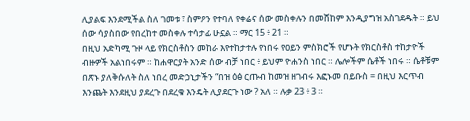ሊያልፍ እንደሚችል ስለ ገመቱ ፣ ስምዖን የተባለ የቀሬና ሰው መስቀሉን በመሸከም እንዲያግዝ አስገደዱት ። ይህ ሰው ሳያስበው የበረከተ መስቀሉ ተሳታፊ ሁኗል ። ማር 15 ፥ 21 ።
በዚህ አድካሚ ጉዞ ላይ የክርስቶስን መከራ እየተከታተሉ የነበሩ የዐይን ምስክሮች የሆኑት የክርስቶስ ተከታዮች ብዙዎች አልነበሩም ። ከሐዋርያት አንድ ሰው ብቻ ነበር ፥ ይህም ዮሐንስ ነበር ። ሌሎችም ሴቶች ነበሩ ። ሴቶቹም በጽኑ ያለቅሱለት ስለ ነበረ መድኃኒታችን “በዝ ዕፅ ርጡብ ከመዝ ዘገብሩ እፎኑመ በይቡስ = በዚህ እርጥብ እንጨት እንደዚህ ያደረጉ በደረቁ እንዴት ሊያደርጉ ነው ? አለ ። ሉቃ 23 ፥ 3 ።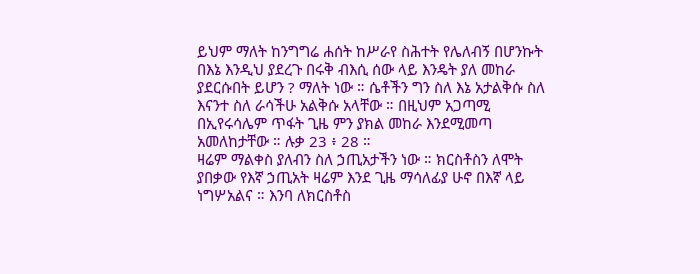ይህም ማለት ከንግግሬ ሐሰት ከሥራየ ስሕተት የሌለብኝ በሆንኩት በእኔ እንዲህ ያደረጉ በሩቅ ብእሲ ሰው ላይ እንዴት ያለ መከራ ያደርሱበት ይሆን ? ማለት ነው ። ሴቶችን ግን ስለ እኔ አታልቅሱ ስለ እናንተ ስለ ራሳችሁ አልቅሱ አላቸው ። በዚህም አጋጣሚ በኢየሩሳሌም ጥፋት ጊዜ ምን ያክል መከራ እንደሚመጣ አመለከታቸው ። ሉቃ 23 ፥ 28 ።
ዛሬም ማልቀስ ያለብን ስለ ኃጢአታችን ነው ። ክርስቶስን ለሞት ያበቃው የእኛ ኃጢአት ዛሬም እንደ ጊዜ ማሳለፊያ ሁኖ በእኛ ላይ ነግሦአልና ። እንባ ለክርስቶስ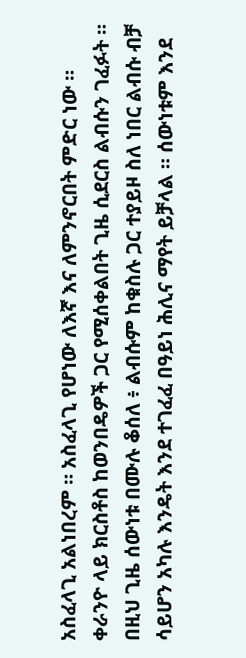አስፈላጊ አልነበረም ። አስፈላጊ የሆነው ለእኛ እና ለምንኖርበት ምድር ነው ።
ቀራንዮ ላይ ክርስቶስ ከወንበዴዎች ጋር የሚሰቀልበት ጊዜ ሲደርስ ልብሱን ገፈፉት ። በዚህ ጊዜ ሰውነቱ በሙሉ ቆሰለ ፥ ልብሱም ከቁስሉ ጋር ተያይዞ ስለ ነበር ልብሱ ብቻ ሳይሆን አካሉ እንዴት እንደ ተገፈፈ በዓይነ ሕሊና ማየት ይቻላል ። ሰውነቱም እንደ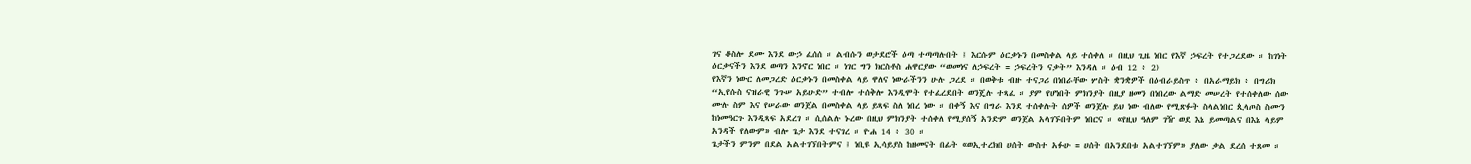ገና ቆስሎ ደሙ እንደ ውኃ ፈሰሰ ። ልብሱን ወታደሮች ዕጣ ተጣጣሉበት ፤ እርሱም ዕርቃኑን በመስቀል ላይ ተሰቀለ ። በዚህ ጊዜ ነበር የእኛ ኃፍረት የተጋረደው ። ከገነት ዕርቃናችን እንደ ወጣን እንኖር ነበር ። ነገር ግን ክርስቶስ ሐዋርያው “ወመነና ለኃፍረት = ኃፍረትን ናቃት” እንዳለ ። ዕብ 12 ፥ 2)
የእኛን ነውር ለመጋረድ ዕርቃኑን በመስቀል ላይ ዋለና ነውራችንን ሁሉ ጋረደ ። በወቅቱ ብዙ ተናጋሪ በነበራቸው ሦስት ቋንቋዎች በዕብራይስጥ ፥ በአራማይክ ፥ በግሪክ “ኢየሱስ ናዝራዊ ንጉሠ አይሁድ” ተብሎ ተሰቅሎ እንዲሞት የተፈረደበት ወንጄሉ ተጻፈ ። ያም የሆነበት ምክንያት በዚያ ዘመን በነበረው ልማድ መሠረት የተሰቀለው ሰው ሙሉ ስም እና የሠራው ወንጀል በመስቀል ላይ ይጻፍ ስለ ነበረ ነው ። በቀኝ እና በግራ እንደ ተሰቀሉት ሰዎች ወንጀሉ ይህ ነው ብለው የሚጽፉት ስላልነበር ጲላጦስ ስሙን ከነመዓርጉ እንዲጻፍ አደረገ ። ሲሰልሉ ኑረው በዚህ ምክንያት ተሰቀለ የሚያሰኝ አንድም ወንጀል አላገኙበትም ነበርና ። «የዚህ ዓለም ገዥ ወደ እኔ ይመጣልና በእኔ ላይም አንዳች የለውም» ብሎ ጌታ እንደ ተናገረ ። ዮሐ 14 ፥ 30 ።
ጌታችን ምንም በደል አልተገኘበትምና ፤ ነቢዩ ኢሳይያስ ከዘመናት በፊት «ወኢተረክበ ሀሰት ውስተ አፉሁ = ሀሰት በአንደበቱ አልተገኘም» ያለው ቃል ደረሰ ተጸመ ።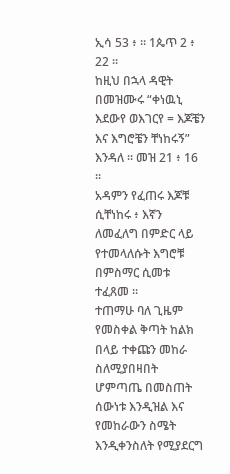ኢሳ 53 ፥ ። 1ጴጥ 2 ፥ 22 ።
ከዚህ በኋላ ዳዊት በመዝሙሩ “ቀነዉኒ እደውየ ወእገርየ = እጆቼን እና እግሮቼን ቸነከሩኝ” እንዳለ ። መዝ 21 ፥ 16 ።
አዳምን የፈጠሩ እጆቹ ሲቸነከሩ ፥ እኛን ለመፈለግ በምድር ላይ የተመላለሱት እግሮቹ በምስማር ሲመቱ ተፈጸመ ።
ተጠማሁ ባለ ጊዜም የመስቀል ቅጣት ከልክ በላይ ተቀጩን መከራ ስለሚያበዛበት ሆምጣጤ በመስጠት ሰውነቱ እንዲዝል እና የመከራውን ስሜት እንዲቀንስለት የሚያደርግ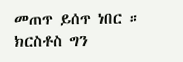መጠጥ ይሰጥ ነበር ። ክርስቶስ ግን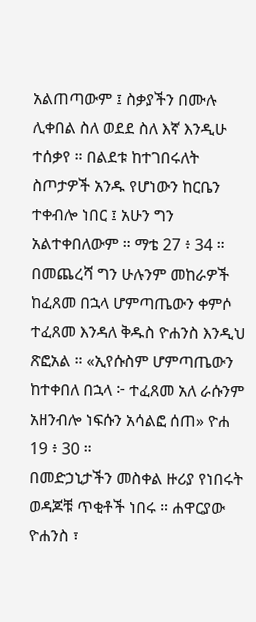አልጠጣውም ፤ ስቃያችን በሙሉ ሊቀበል ስለ ወደደ ስለ እኛ እንዲሁ ተሰቃየ ። በልደቱ ከተገበሩለት ስጦታዎች አንዱ የሆነውን ከርቤን ተቀብሎ ነበር ፤ አሁን ግን አልተቀበለውም ። ማቴ 27 ፥ 34 ።
በመጨረሻ ግን ሁሉንም መከራዎች ከፈጸመ በኋላ ሆምጣጤውን ቀምሶ ተፈጸመ እንዳለ ቅዱስ ዮሐንስ እንዲህ ጽፎአል ። «ኢየሱስም ሆምጣጤውን ከተቀበለ በኋላ ፦ ተፈጸመ አለ ራሱንም አዘንብሎ ነፍሱን አሳልፎ ሰጠ» ዮሐ 19 ፥ 30 ።
በመድኃኒታችን መስቀል ዙሪያ የነበሩት ወዳጆቹ ጥቂቶች ነበሩ ። ሐዋርያው ዮሐንስ ፣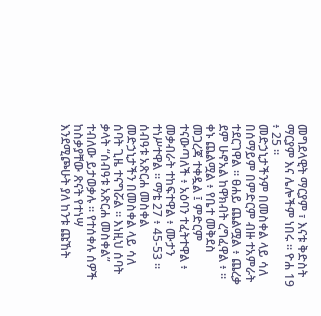መግደላዊት ማርያም ፣ እናቱ ቅድስት ማርያም እና ሌሎችም ነበሩ ። ዮሐ 19 ፥ 25 ።
መድኃኒታችንም በመስቀል ላይ ሳለ በሰማይም በምድርም ብዙ ተአምራት ተደርገዋል ። ፀሐይ ጨልሟል ፥ ጨረቃ ደም ሁኖአል ከዋክብት ረግፈዋል ፥ ። ቀኑ ጨልሟል ፥ የቤተ መቅደስ መጋረጃ ተቀዷል ፤ ምድርም ተናውጣለች ፥ አዕባን ተፈትተዋል ፥ መቃብራት ተከፍተዋል ፥ ሙታን ተነሥተዋል ። ማቴ 27 ፥ 45-53 ።
ሰብዓቱ አጽርሐ መስቀል
መድኃኒታችን በመስቀል ላይ ሳለ ሰባት ጊዜ ተናግሯል ። እነዚህ ሰባት ቃላት “ሰብዓቱ አጽርሐ መስቀል” ተብለው ይታወቃሉ ። የተሰቀሉ ሰዎች ከስቃያቸው ጽናት የተነሣ እንደሚጮሁት ያለ ከንቱ ጩኸት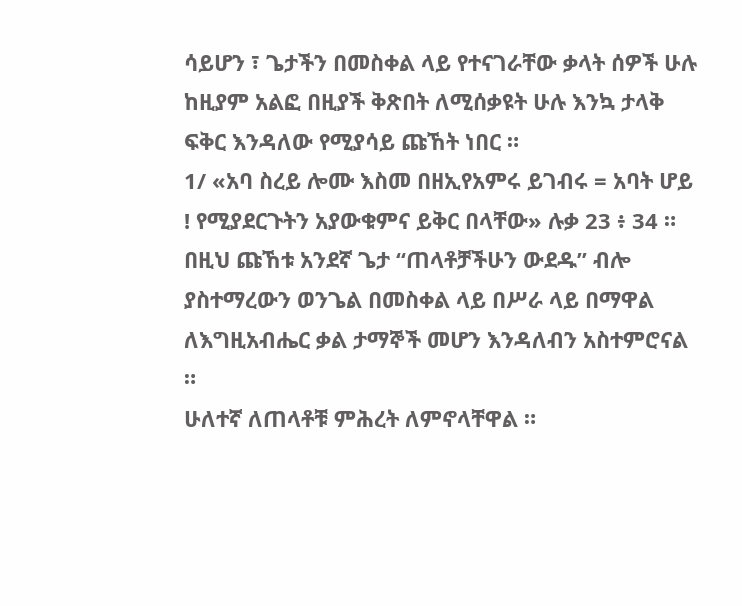ሳይሆን ፣ ጌታችን በመስቀል ላይ የተናገራቸው ቃላት ሰዎች ሁሉ ከዚያም አልፎ በዚያች ቅጽበት ለሚሰቃዩት ሁሉ እንኳ ታላቅ ፍቅር እንዳለው የሚያሳይ ጩኸት ነበር ።
1/ «አባ ስረይ ሎሙ እስመ በዘኢየአምሩ ይገብሩ = አባት ሆይ ! የሚያደርጉትን አያውቁምና ይቅር በላቸው» ሉቃ 23 ፥ 34 ።
በዚህ ጩኸቱ አንደኛ ጌታ “ጠላቶቻችሁን ውደዱ” ብሎ ያስተማረውን ወንጌል በመስቀል ላይ በሥራ ላይ በማዋል ለእግዚአብሔር ቃል ታማኞች መሆን እንዳለብን አስተምሮናል ።
ሁለተኛ ለጠላቶቹ ምሕረት ለምኖላቸዋል ።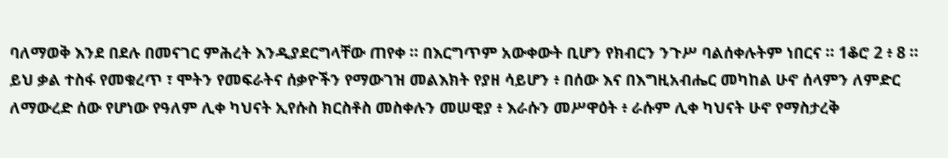ባለማወቅ እንደ በደሉ በመናገር ምሕረት እንዲያደርግላቸው ጠየቀ ። በእርግጥም አውቀውት ቢሆን የክብርን ንጉሥ ባልሰቀሉትም ነበርና ። 1ቆሮ 2 ፥ 8 ።
ይህ ቃል ተስፋ የመቁረጥ ፣ ሞትን የመፍራትና ሰቃዮችን የማውገዝ መልእክት የያዘ ሳይሆን ፥ በሰው እና በእግዚአብሔር መካከል ሁኖ ሰላምን ለምድር ለማውረድ ሰው የሆነው የዓለም ሊቀ ካህናት ኢየሱስ ክርስቶስ መስቀሉን መሠዊያ ፥ እራሱን መሥዋዕት ፥ ራሱም ሊቀ ካህናት ሁኖ የማስታረቅ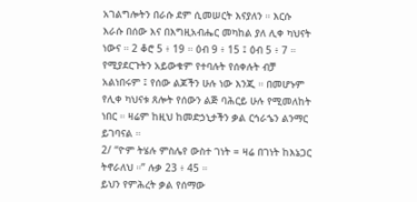አገልግሎትን በራሱ ደም ሲመሠርት እናያለን ። እርሱ እራሱ በሰው እና በእግዚአብሔር መካከል ያለ ሊቀ ካህናት ነውና ። 2 ቆሮ 5 ፥ 19 ። ዕብ 9 ፥ 15 ፤ ዕብ 5 ፥ 7 ።
የሚያደርጉትን አይውቁም የተባሉት የሰቀሉት ብቻ አልነበሩም ፤ የሰው ልጆችን ሁሉ ነው እንጂ ። በመሆኑም የሊቀ ካህናቱ ጸሎት የሰውን ልጅ ባሕርይ ሁሉ የሚመለከት ነበር ። ዛሬም ከዚህ ከመድኃኒታችን ቃል ርኅራኄን ልንማር ይገባናል ።
2/ “ዮም ትሄሉ ምስሌየ ውስተ ገነት = ዛሬ በገነት ከእኔጋር ትኖራለህ ።” ሉቃ 23 ፥ 45 ።
ይህን የምሕረት ቃል የሰማው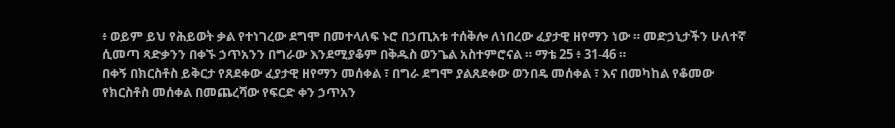፥ ወይም ይህ የሕይወት ቃል የተነገረው ደግሞ በመተላለፍ ኑሮ በኃጢአቱ ተሰቅሎ ለነበረው ፈያታዊ ዘየማን ነው ። መድኃኒታችን ሁለተኛ ሲመጣ ጻድቃንን በቀኙ ኃጥአንን በግራው እንደሚያቆም በቅዱስ ወንጌል አስተምሮናል ። ማቴ 25 ፥ 31-46 ።
በቀኝ በክርስቶስ ይቅርታ የጸደቀው ፈያታዊ ዘየማን መሰቀል ፣ በግራ ደግሞ ያልጸደቀው ወንበዴ መሰቀል ፣ እና በመካከል የቆመው የክርስቶስ መሰቀል በመጨረሻው የፍርድ ቀን ኃጥአን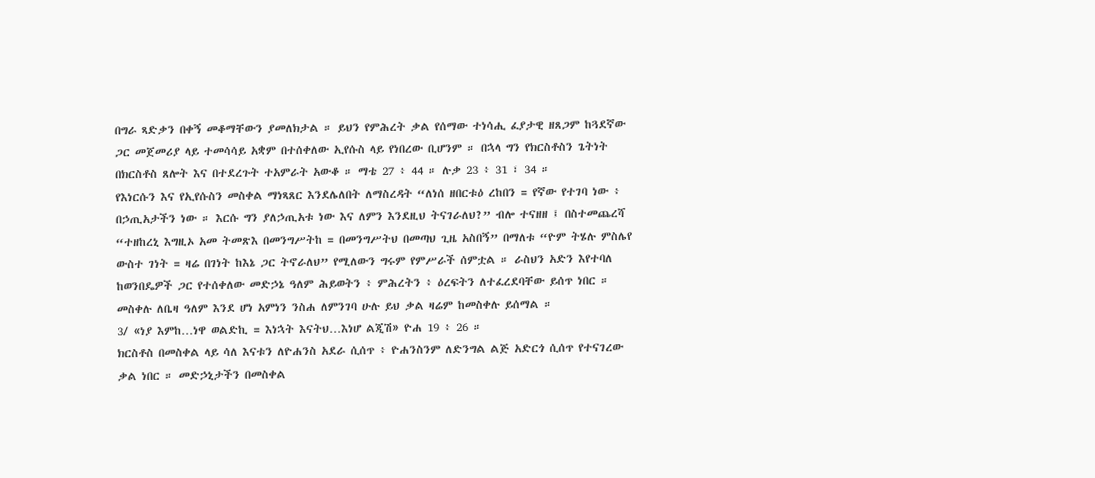በግራ ጻድቃን በቀኝ መቆማቸውን ያመለክታል ። ይህን የምሕረት ቃል የሰማው ተነሳሒ ፈያታዊ ዘጸጋም ከጓደኛው ጋር መጀመሪያ ላይ ተመሳሳይ አቋም በተሰቀለው ኢየሱስ ላይ የነበረው ቢሆንም ። በኋላ ግን የክርስቶስን ጌትነት በክርስቶስ ጸሎት እና በተደረጉት ተአምራት አውቆ ። ማቴ 27 ፥ 44 ። ሉቃ 23 ፥ 31 ፣ 34 ።
የእነርሱን እና የኢየሱስን መስቀል ማነጻጸር እንደሌለበት ለማስረዳት “ለነሰ ዘበርቱዕ ረከበን = የኛው የተገባ ነው ፥ በኃጢአታችን ነው ። እርሱ ግን ያለኃጢአቱ ነው እና ለምን እንደዚህ ትናገራለህ?” ብሎ ተናዘዘ ፤ በስተመጨረሻ “ተዘከረኒ እግዚኦ አመ ትመጽእ በመንግሥትከ = በመንግሥትህ በመጣህ ጊዜ አስበኝ” በማለቱ “ዮም ትሄሉ ምስሌየ ውስተ ገነት = ዛሬ በገነት ከእኔ ጋር ትኖራለህ” የሚለውን ግሩም የምሥራች ሰምቷል ። ራስህን አድን እየተባለ ከወንበዴዎች ጋር የተሰቀለው መድኃኔ ዓለም ሕይወትን ፥ ምሕረትን ፥ ዕረፍትን ለተፈረደባቸው ይሰጥ ነበር ። መስቀሉ ለቤዛ ዓለም እንደ ሆነ አምነን ንስሐ ለምንገባ ሁሉ ይህ ቃል ዛሬም ከመስቀሉ ይሰማል ።
3/ «ነያ እምከ…ነዋ ወልድኪ = እነኋት እናትህ…እነሆ ልጂሽ» ዮሐ 19 ፥ 26 ።
ክርስቶስ በመስቀል ላይ ሳለ እናቱን ለዮሐንስ አደራ ሲሰጥ ፥ ዮሐንስንም ለድንግል ልጅ አድርጎ ሲሰጥ የተናገረው ቃል ነበር ። መድኃኒታችን በመስቀል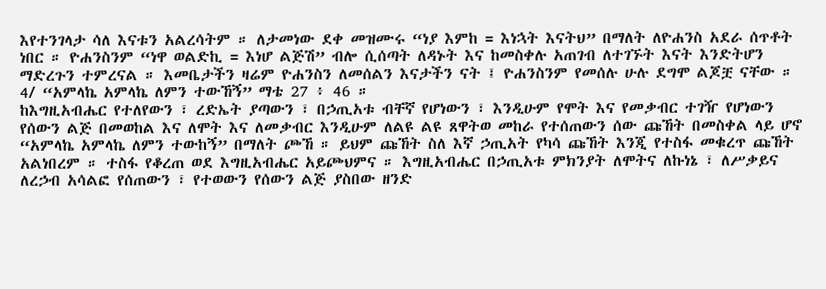እየተንገላታ ሳለ እናቱን አልረሳትም ። ለታመነው ደቀ መዝሙሩ “ነያ እምከ = እነኋት እናትህ” በማለት ለዮሐንስ አደራ ሰጥቶት ነበር ። ዮሐንስንም “ነዋ ወልድኪ = እነሆ ልጅሽ” ብሎ ሲሰጣት ለዳኑት እና ከመስቀሉ አጠገብ ለተገኙት እናት እንድትሆን ማድረጉን ተምረናል ። እመቤታችን ዛሬም ዮሐንስን ለመሰልን እናታችን ናት ፤ ዮሐንስንም የመሰሉ ሁሉ ደግሞ ልጆቿ ናቸው ።
4/ “አምላኬ አምላኬ ለምን ተውኸኝ” ማቴ 27 ፥ 46 ።
ከእግዚአብሔር የተለየውን ፣ ረድኤት ያጣውን ፣ በኃጢአቱ ብቸኛ የሆነውን ፣ እንዲሁም የሞት እና የመቃብር ተገዥ የሆነውን የሰውን ልጅ በመወከል እና ለሞት እና ለመቃብር እንዲሁም ለልዩ ልዩ ጸዋትወ መከራ የተሰጠውን ሰው ጩኸት በመስቀል ላይ ሆኖ “አምላኬ አምላኬ ለምን ተውከኝ” በማለት ጮኸ ። ይህም ጩኸት ስለ እኛ ኃጢአት የካሳ ጩኸት እንጂ የተስፋ መቁረጥ ጩኸት አልነበረም ። ተስፋ የቆረጠ ወደ እግዚአብሔር አይጮህምና ። እግዚአብሔር በኃጢአቱ ምክንያት ለሞትና ለኩነኔ ፣ ለሥቃይና ለረኃብ አሳልፎ የሰጠውን ፣ የተወውን የሰውን ልጅ ያስበው ዘንድ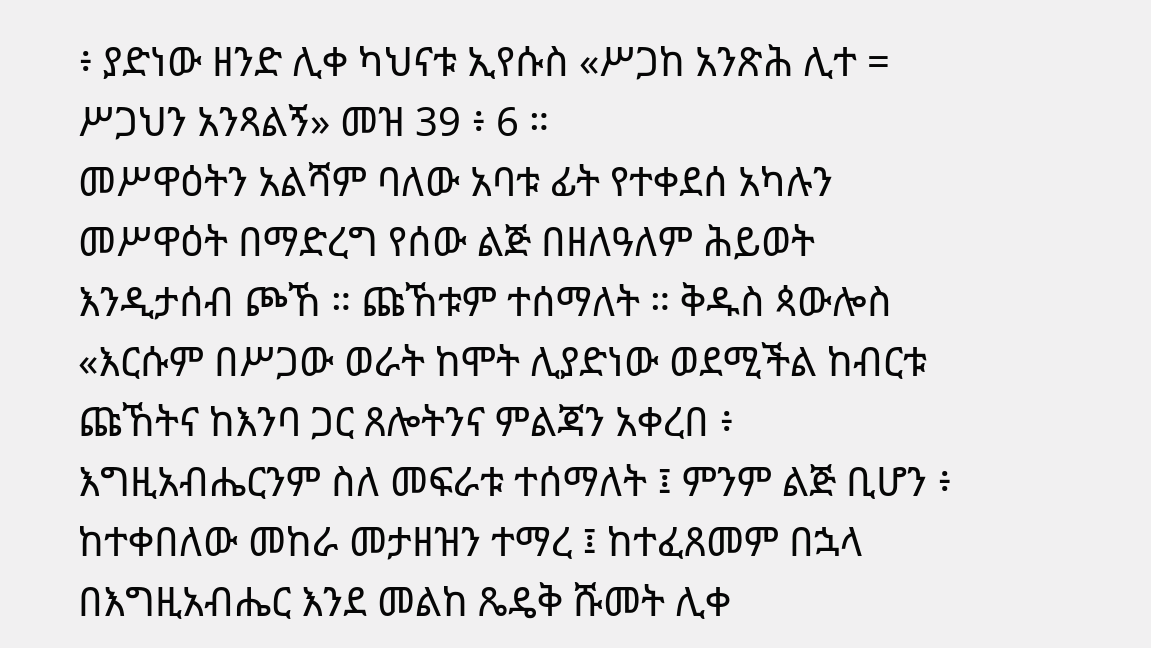፥ ያድነው ዘንድ ሊቀ ካህናቱ ኢየሱስ «ሥጋከ አንጽሕ ሊተ = ሥጋህን አንጻልኝ» መዝ 39 ፥ 6 ።
መሥዋዕትን አልሻም ባለው አባቱ ፊት የተቀደሰ አካሉን መሥዋዕት በማድረግ የሰው ልጅ በዘለዓለም ሕይወት እንዲታሰብ ጮኸ ። ጩኸቱም ተሰማለት ። ቅዱስ ጳውሎስ «እርሱም በሥጋው ወራት ከሞት ሊያድነው ወደሚችል ከብርቱ ጩኸትና ከእንባ ጋር ጸሎትንና ምልጃን አቀረበ ፥ እግዚአብሔርንም ስለ መፍራቱ ተሰማለት ፤ ምንም ልጅ ቢሆን ፥ ከተቀበለው መከራ መታዘዝን ተማረ ፤ ከተፈጸመም በኋላ በእግዚአብሔር እንደ መልከ ጼዴቅ ሹመት ሊቀ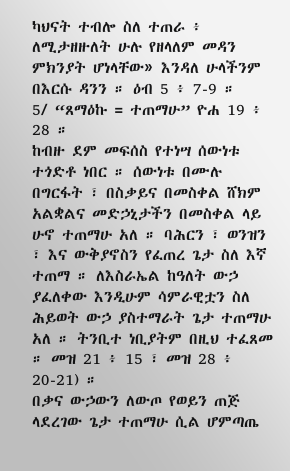ካህናት ተብሎ ስለ ተጠራ ፥ ለሚታዘዙለት ሁሉ የዘላለም መዳን ምክንያት ሆነላቸው» እንዳለ ሁላችንም በእርሱ ዳንን ። ዕብ 5 ፥ 7-9 ።
5/ “ጸማዕኩ = ተጠማሁ” ዮሐ 19 ፥ 28 ።
ከብዙ ደም መፍሰስ የተነሣ ሰውነቱ ተጎድቶ ነበር ። ሰውነቱ በሙሉ በግርፋት ፣ በስቃይና በመስቀል ሸክም አልቋልና መድኃኒታችን በመስቀል ላይ ሁኖ ተጠማሁ አለ ። ባሕርን ፣ ወንዝን ፣ እና ውቅያኖስን የፈጠረ ጌታ ስለ እኛ ተጠማ ። ለእስራኤል ከዓለት ውኃ ያፈለቀው እንዲሁም ሳምራዊቷን ስለ ሕይወት ውኃ ያስተማራት ጌታ ተጠማሁ አለ ። ትንቢተ ነቢያትም በዚህ ተፈጸመ ። መዝ 21 ፥ 15 ፣ መዝ 28 ፥ 20-21) ።
በቃና ውኃውን ለውጦ የወይን ጠጅ ላደረገው ጌታ ተጠማሁ ሲል ሆምጣጤ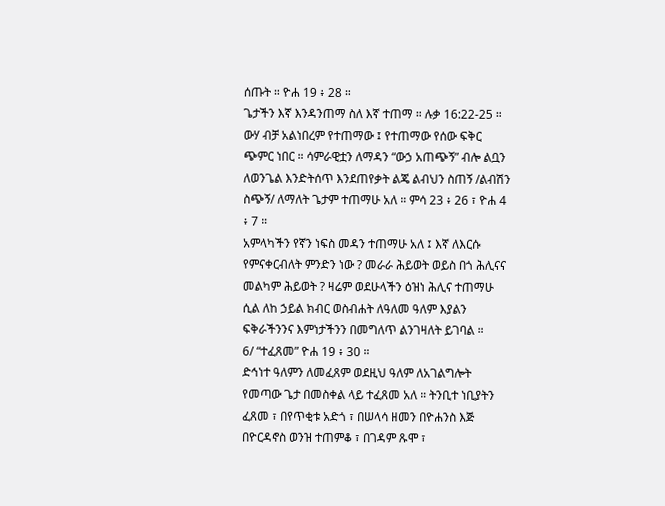ሰጡት ። ዮሐ 19 ፥ 28 ።
ጌታችን እኛ እንዳንጠማ ስለ እኛ ተጠማ ። ሉቃ 16:22-25 ።
ውሃ ብቻ አልነበረም የተጠማው ፤ የተጠማው የሰው ፍቅር ጭምር ነበር ። ሳምራዊቷን ለማዳን “ውኃ አጠጭኝ” ብሎ ልቧን ለወንጌል እንድትሰጥ እንደጠየቃት ልጄ ልብህን ስጠኝ /ልብሽን ስጭኝ/ ለማለት ጌታም ተጠማሁ አለ ። ምሳ 23 ፥ 26 ፣ ዮሐ 4 ፥ 7 ።
አምላካችን የኛን ነፍስ መዳን ተጠማሁ አለ ፤ እኛ ለእርሱ የምናቀርብለት ምንድን ነው ? መራራ ሕይወት ወይስ በጎ ሕሊናና መልካም ሕይወት ? ዛሬም ወደሁላችን ዕዝነ ሕሊና ተጠማሁ ሲል ለከ ኃይል ክብር ወስብሐት ለዓለመ ዓለም እያልን ፍቅራችንንና እምነታችንን በመግለጥ ልንገዛለት ይገባል ።
6/ “ተፈጸመ” ዮሐ 19 ፥ 30 ።
ድኅነተ ዓለምን ለመፈጸም ወደዚህ ዓለም ለአገልግሎት የመጣው ጌታ በመስቀል ላይ ተፈጸመ አለ ። ትንቢተ ነቢያትን ፈጸመ ፣ በየጥቂቱ አድጎ ፣ በሠላሳ ዘመን በዮሐንስ እጅ በዮርዳኖስ ወንዝ ተጠምቆ ፣ በገዳም ጹሞ ፣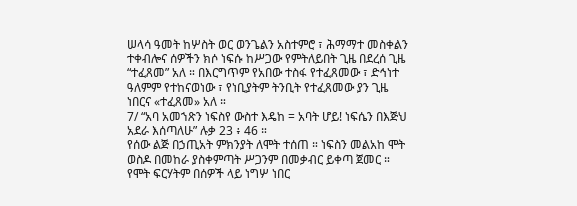ሠላሳ ዓመት ከሦስት ወር ወንጌልን አስተምሮ ፣ ሕማማተ መስቀልን ተቀብሎና ሰዎችን ክሶ ነፍሱ ከሥጋው የምትለይበት ጊዜ በደረሰ ጊዜ “ተፈጸመ” አለ ። በእርግጥም የአበው ተስፋ የተፈጸመው ፣ ድኅነተ ዓለምም የተከናወነው ፣ የነቢያትም ትንቢት የተፈጸመው ያን ጊዜ ነበርና «ተፈጸመ» አለ ።
7/ “አባ አመኀጽን ነፍስየ ውስተ እዴከ = አባት ሆይ! ነፍሴን በእጅህ አደራ እሰጣለሁ” ሉቃ 23 ፥ 46 ።
የሰው ልጅ በኃጢአት ምክንያት ለሞት ተሰጠ ። ነፍስን መልአከ ሞት ወስዶ በመከራ ያስቀምጣት ሥጋንም በመቃብር ይቀጣ ጀመር ። የሞት ፍርሃትም በሰዎች ላይ ነግሦ ነበር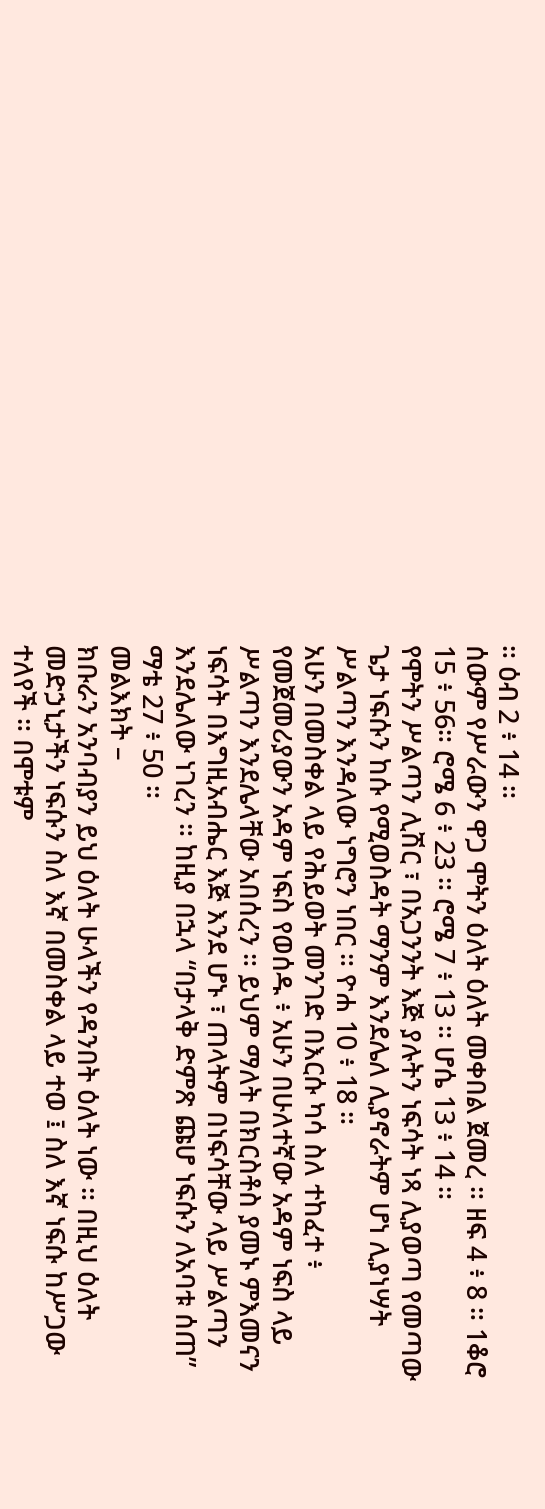። ዕብ 2 ፥ 14 ።
ሰውም የሥራውን ዋጋ ሞትን ዕለት ዕለት መቀበል ጀመረ ። ዘፍ 4 ፥ 8 ። 1ቆሮ 15 ፥ 56። ሮሜ 6 ፥ 23 ። ሮሜ 7 ፥ 13 ። ሆሴ 13 ፥ 14 ።
የሞትን ሥልጣን ሊሽር ፣ በአጋንንት እጅ ያሉትን ነፍሳት ነጻ ሊያወጣ የመጣው ጌታ ነፍሱን ከሱ የሚወስዳት ማንም እንደሌለ ሊያኖራትም ሆነ ሊያነሣት ሥልጣን እንዳለው ነግሮን ነበር ። ዮሐ 10 ፥ 18 ።
አሁን በመስቀል ላይ የሕይወት መንገድ በእርሱ ካሳ ስለ ተከፈተ ፥ የመጀመሪያውን አዳም ነፍስ የወሰዱ ፥ አሁን በሁለተኛው አዳም ነፍስ ላይ ሥልጣን እንደሌላቸው አበሰረን ። ይህም ማለት በክርስቶስ ያመኑ ምእመናን ነፍሳት በእግዚአብሔር እጅ እንደ ሆኑ ፣ ጠላትም በነፍሳቸው ላይ ሥልጣን እንደሌለው ነገረን ። ከዚያ በኋላ “በታላቅ ድምጽ ጩሆ ነፍሱን ለአባቱ ሰጠ” ማቴ 27 ፥ 50 ።
መልእክት –
ክቡራን አንባብያን ይህ ዕለት ሁላችን የዳንበት ዕለት ነው ። በዚህ ዕለት መድኃኒታችን ነፍሱን ስለ እኛ በመስቀል ላይ ተወ ፤ ስለ እኛ ነፍሱ ከሥጋው ተለየች ። በሞቱም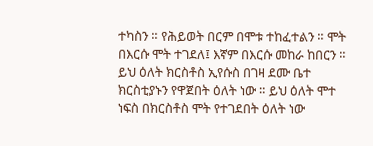ተካስን ። የሕይወት በርም በሞቱ ተከፈተልን ። ሞት በእርሱ ሞት ተገደለ፤ እኛም በእርሱ መከራ ከበርን ።
ይህ ዕለት ክርስቶስ ኢየሱስ በገዛ ደሙ ቤተ ክርስቲያኑን የዋጀበት ዕለት ነው ። ይህ ዕለት ሞተ ነፍስ በክርስቶስ ሞት የተገደበት ዕለት ነው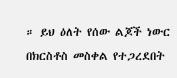። ይህ ዕለት የሰው ልጆች ነውር በክርስቶስ መስቀል የተጋረደበት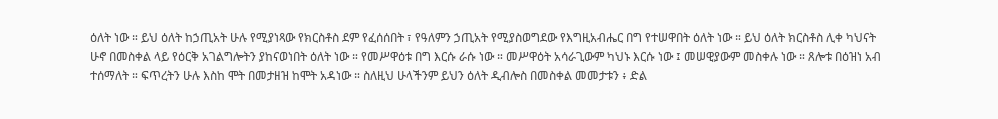ዕለት ነው ። ይህ ዕለት ከኃጢአት ሁሉ የሚያነጻው የክርስቶስ ደም የፈሰሰበት ፣ የዓለምን ኃጢአት የሚያስወግደው የእግዚአብሔር በግ የተሠዋበት ዕለት ነው ። ይህ ዕለት ክርስቶስ ሊቀ ካህናት ሁኖ በመስቀል ላይ የዕርቅ አገልግሎትን ያከናወነበት ዕለት ነው ። የመሥዋዕቱ በግ እርሱ ራሱ ነው ። መሥዋዕት አሳራጊውም ካህኑ እርሱ ነው ፤ መሠዊያውም መስቀሉ ነው ። ጸሎቱ በዕዝነ አብ ተሰማለት ። ፍጥረትን ሁሉ እስከ ሞት በመታዘዝ ከሞት አዳነው ። ስለዚህ ሁላችንም ይህን ዕለት ዲብሎስ በመስቀል መመታቱን ፥ ድል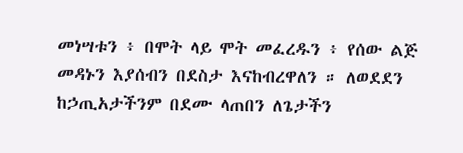መነሣቱን ፥ በሞት ላይ ሞት መፈረዱን ፥ የሰው ልጅ መዳኑን እያሰብን በደስታ እናከብረዋለን ። ለወደደን ከኃጢአታችንም በደሙ ላጠበን ለጌታችን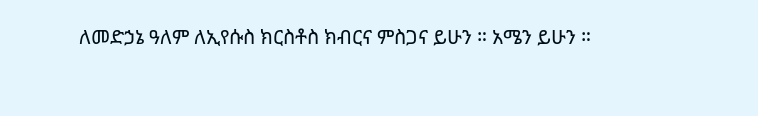ለመድኃኔ ዓለም ለኢየሱስ ክርስቶስ ክብርና ምስጋና ይሁን ። አሜን ይሁን ።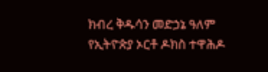ክብረ ቅዱሳን መድኃኔ ዓለም
የኢትዮጵያ ኦርቶ ዶክስ ተዋሕዶ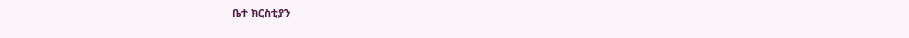ቤተ ክርስቲያን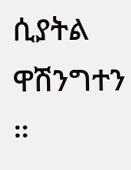ሲያትል ዋሽንግተን ።